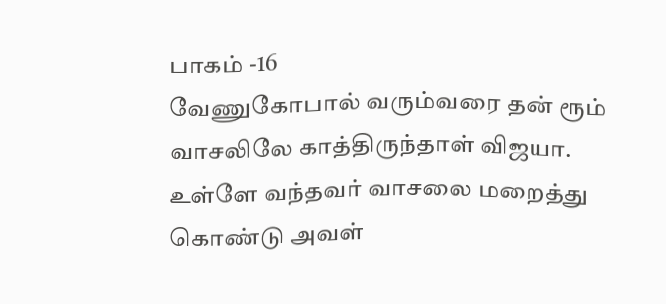பாகம் -16
வேணுகோபால் வரும்வரை தன் ரூம் வாசலிலே காத்திருந்தாள் விஜயா.
உள்ளே வந்தவர் வாசலை மறைத்து கொண்டு அவள்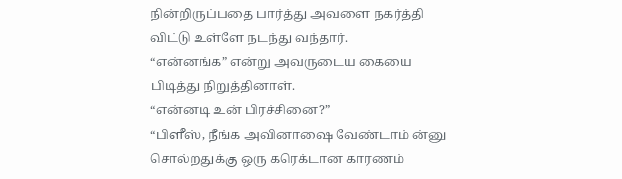நின்றிருப்பதை பார்த்து அவளை நகர்த்தி விட்டு உள்ளே நடந்து வந்தார்.
“என்னங்க” என்று அவருடைய கையை பிடித்து நிறுத்தினாள்.
“என்னடி உன் பிரச்சினை?”
“பிளீஸ், நீங்க அவினாஷை வேண்டாம் ன்னு சொல்றதுக்கு ஒரு கரெக்டான காரணம்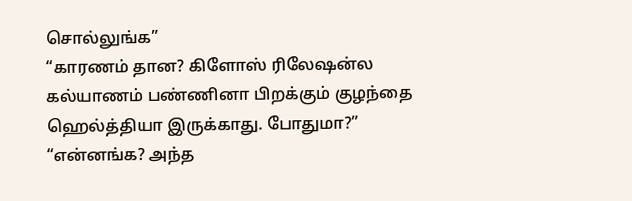சொல்லுங்க”
“காரணம் தான? கிளோஸ் ரிலேஷன்ல கல்யாணம் பண்ணினா பிறக்கும் குழந்தை ஹெல்த்தியா இருக்காது. போதுமா?”
“என்னங்க? அந்த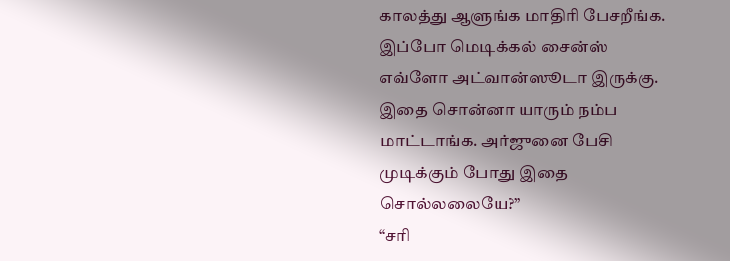காலத்து ஆளுங்க மாதிரி பேசறீங்க. இப்போ மெடிக்கல் சைன்ஸ் எவ்ளோ அட்வான்ஸூடா இருக்கு. இதை சொன்னா யாரும் நம்ப மாட்டாங்க. அர்ஜுனை பேசி முடிக்கும் போது இதை சொல்லலையே?”
“சரி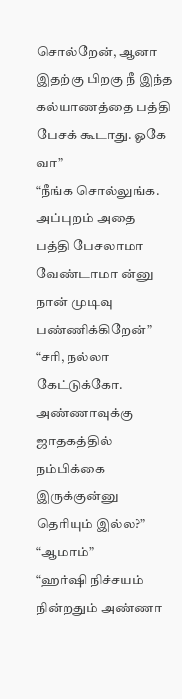சொல்றேன், ஆனா இதற்கு பிறகு நீ இந்த கல்யாணத்தை பத்தி பேசக் கூடாது. ஓகே வா”
“நீங்க சொல்லுங்க. அப்புறம் அதை பத்தி பேசலாமா வேண்டாமா ன்னு நான் முடிவு பண்ணிக்கிறேன்”
“சரி, நல்லா கேட்டுக்கோ. அண்ணாவுக்கு ஜாதகத்தில் நம்பிக்கை இருக்குன்னு தெரியும் இல்ல?”
“ஆமாம்”
“ஹர்ஷி நிச்சயம் நின்றதும் அண்ணா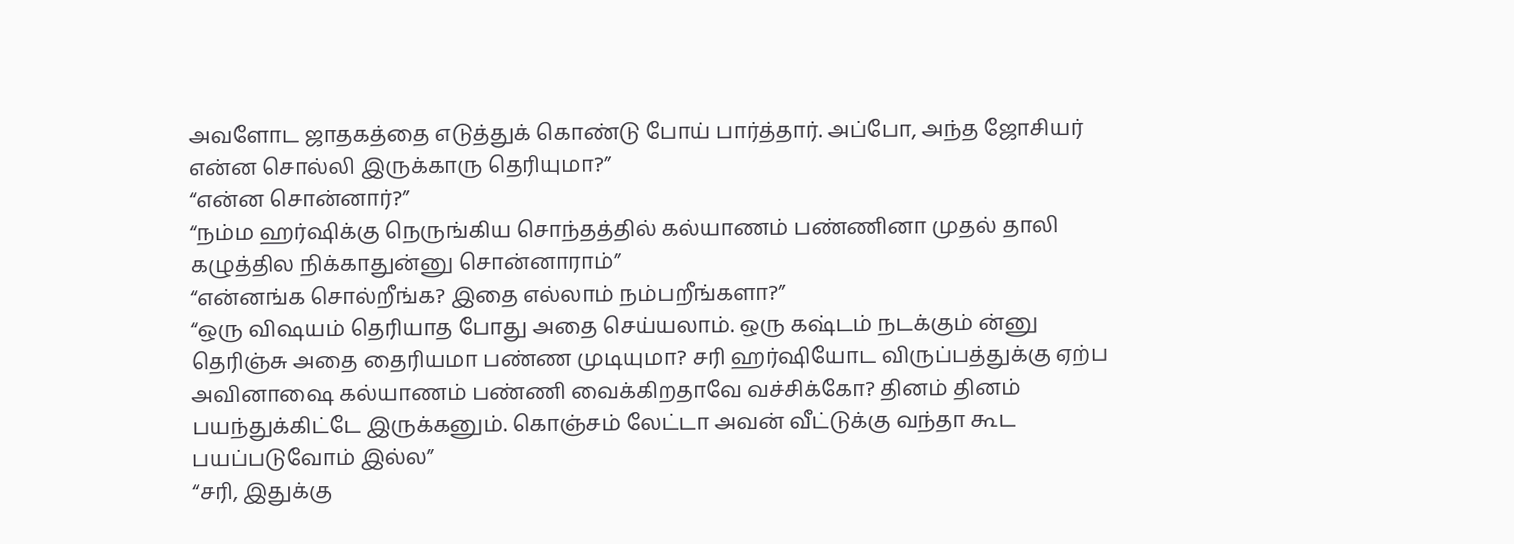அவளோட ஜாதகத்தை எடுத்துக் கொண்டு போய் பார்த்தார். அப்போ, அந்த ஜோசியர் என்ன சொல்லி இருக்காரு தெரியுமா?”
“என்ன சொன்னார்?”
“நம்ம ஹர்ஷிக்கு நெருங்கிய சொந்தத்தில் கல்யாணம் பண்ணினா முதல் தாலி கழுத்தில நிக்காதுன்னு சொன்னாராம்”
“என்னங்க சொல்றீங்க? இதை எல்லாம் நம்பறீங்களா?”
“ஒரு விஷயம் தெரியாத போது அதை செய்யலாம். ஒரு கஷ்டம் நடக்கும் ன்னு தெரிஞ்சு அதை தைரியமா பண்ண முடியுமா? சரி ஹர்ஷியோட விருப்பத்துக்கு ஏற்ப அவினாஷை கல்யாணம் பண்ணி வைக்கிறதாவே வச்சிக்கோ? தினம் தினம் பயந்துக்கிட்டே இருக்கனும். கொஞ்சம் லேட்டா அவன் வீட்டுக்கு வந்தா கூட பயப்படுவோம் இல்ல”
“சரி, இதுக்கு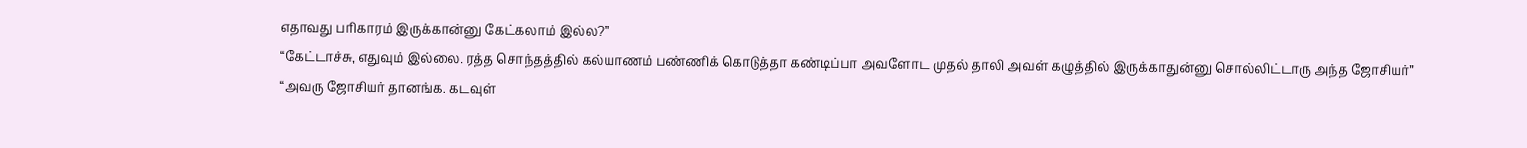எதாவது பரிகாரம் இருக்கான்னு கேட்கலாம் இல்ல?”
“கேட்டாச்சு, எதுவும் இல்லை. ரத்த சொந்தத்தில் கல்யாணம் பண்ணிக் கொடுத்தா கண்டிப்பா அவளோட முதல் தாலி அவள் கழுத்தில் இருக்காதுன்னு சொல்லிட்டாரு அந்த ஜோசியர்”
“அவரு ஜோசியர் தானங்க. கடவுள்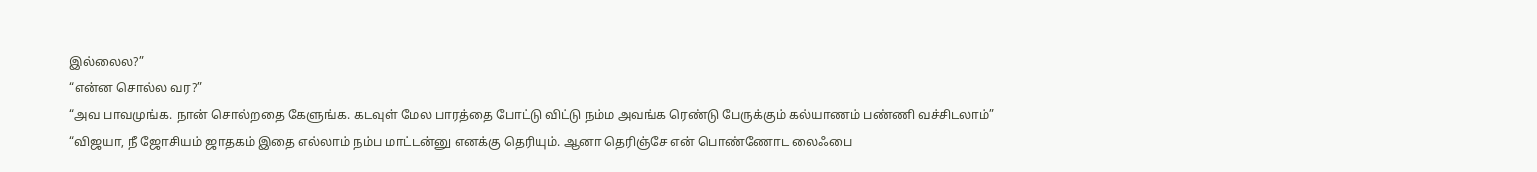இல்லைல?”
“என்ன சொல்ல வர?”
“அவ பாவமுங்க. நான் சொல்றதை கேளுங்க. கடவுள் மேல பாரத்தை போட்டு விட்டு நம்ம அவங்க ரெண்டு பேருக்கும் கல்யாணம் பண்ணி வச்சிடலாம்”
“விஜயா, நீ ஜோசியம் ஜாதகம் இதை எல்லாம் நம்ப மாட்டன்னு எனக்கு தெரியும். ஆனா தெரிஞ்சே என் பொண்ணோட லைஃபை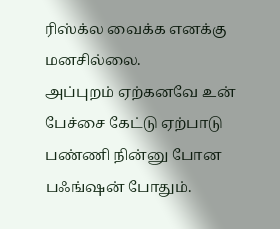ரிஸ்க்ல வைக்க எனக்கு மனசில்லை.
அப்புறம் ஏற்கனவே உன் பேச்சை கேட்டு ஏற்பாடு பண்ணி நின்னு போன பஃங்ஷன் போதும்.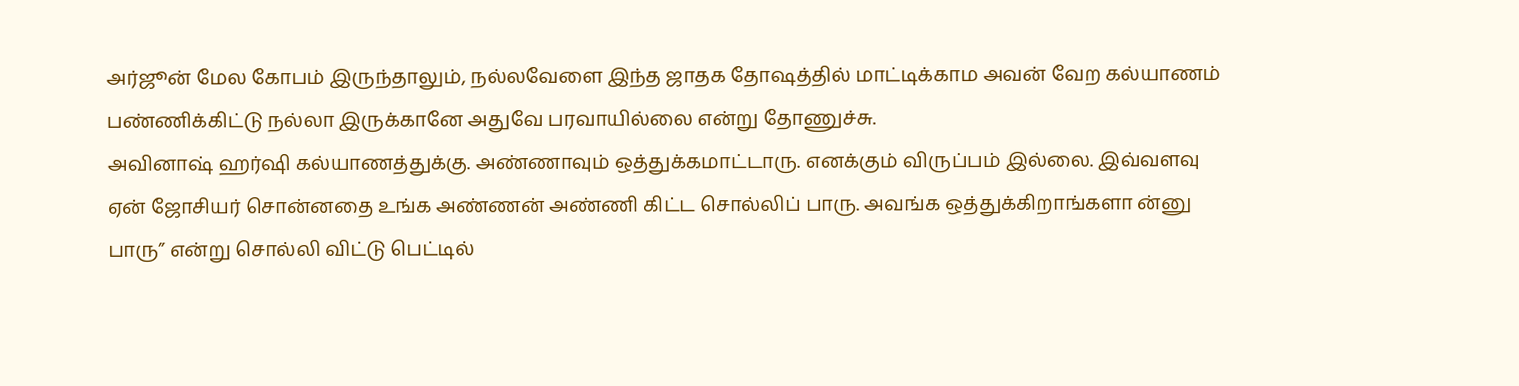அர்ஜூன் மேல கோபம் இருந்தாலும், நல்லவேளை இந்த ஜாதக தோஷத்தில் மாட்டிக்காம அவன் வேற கல்யாணம் பண்ணிக்கிட்டு நல்லா இருக்கானே அதுவே பரவாயில்லை என்று தோணுச்சு.
அவினாஷ் ஹர்ஷி கல்யாணத்துக்கு. அண்ணாவும் ஒத்துக்கமாட்டாரு. எனக்கும் விருப்பம் இல்லை. இவ்வளவு ஏன் ஜோசியர் சொன்னதை உங்க அண்ணன் அண்ணி கிட்ட சொல்லிப் பாரு. அவங்க ஒத்துக்கிறாங்களா ன்னு பாரு” என்று சொல்லி விட்டு பெட்டில்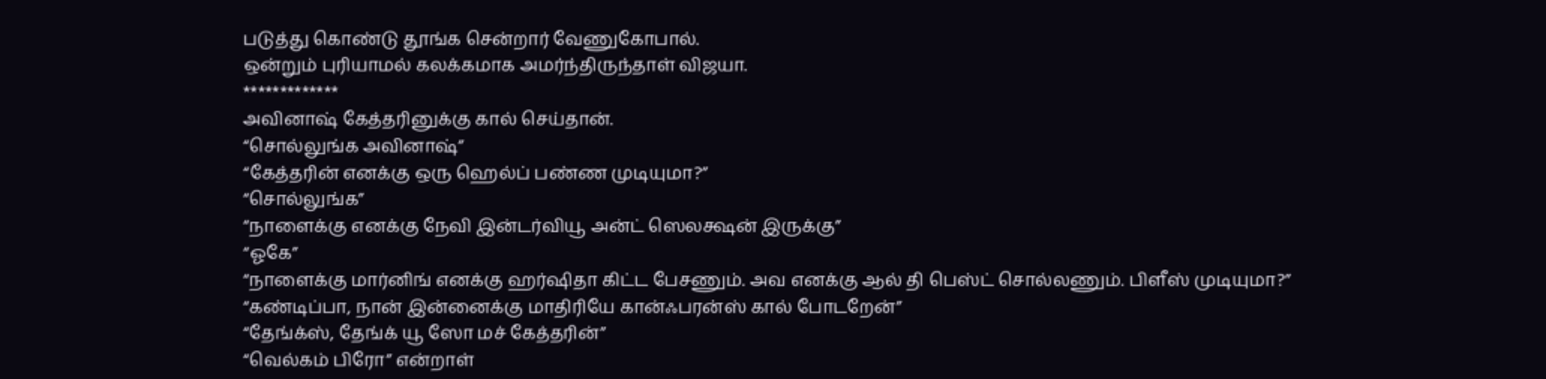படுத்து கொண்டு தூங்க சென்றார் வேணுகோபால்.
ஒன்றும் புரியாமல் கலக்கமாக அமர்ந்திருந்தாள் விஜயா.
*************
அவினாஷ் கேத்தரினுக்கு கால் செய்தான்.
“சொல்லுங்க அவினாஷ்”
“கேத்தரின் எனக்கு ஒரு ஹெல்ப் பண்ண முடியுமா?”
“சொல்லுங்க”
“நாளைக்கு எனக்கு நேவி இன்டர்வியூ அன்ட் ஸெலக்ஷன் இருக்கு”
“ஓகே”
“நாளைக்கு மார்னிங் எனக்கு ஹர்ஷிதா கிட்ட பேசணும். அவ எனக்கு ஆல் தி பெஸ்ட் சொல்லணும். பிளீஸ் முடியுமா?”
“கண்டிப்பா, நான் இன்னைக்கு மாதிரியே கான்ஃபரன்ஸ் கால் போடறேன்”
“தேங்க்ஸ், தேங்க் யூ ஸோ மச் கேத்தரின்”
“வெல்கம் பிரோ” என்றாள்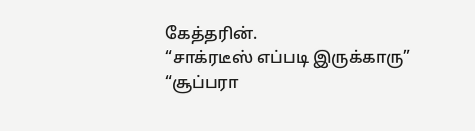கேத்தரின்.
“சாக்ரடீஸ் எப்படி இருக்காரு”
“சூப்பரா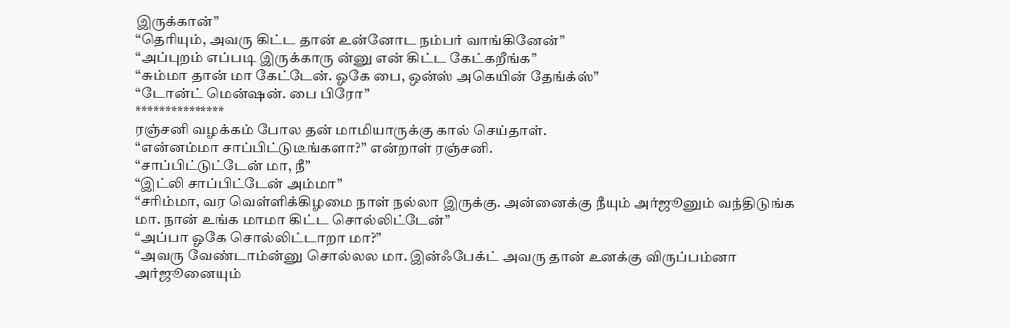இருக்கான்”
“தெரியும், அவரு கிட்ட தான் உன்னோட நம்பர் வாங்கினேன்”
“அப்புறம் எப்படி இருக்காரு ன்னு என் கிட்ட கேட்கறீங்க”
“சும்மா தான் மா கேட்டேன். ஓகே பை, ஒன்ஸ் அகெயின் தேங்க்ஸ்”
“டோன்ட் மென்ஷன். பை பிரோ”
***************
ரஞ்சனி வழக்கம் போல தன் மாமியாருக்கு கால் செய்தாள்.
“என்னம்மா சாப்பிட்டுடீங்களா?” என்றாள் ரஞ்சனி.
“சாப்பிட்டுட்டேன் மா, நீ”
“இட்லி சாப்பிட்டேன் அம்மா”
“சரிம்மா, வர வெள்ளிக்கிழமை நாள் நல்லா இருக்கு. அன்னைக்கு நீயும் அர்ஜூனும் வந்திடுங்க மா. நான் உங்க மாமா கிட்ட சொல்லிட்டேன்”
“அப்பா ஓகே சொல்லிட்டாறா மா?”
“அவரு வேண்டாம்ன்னு சொல்லல மா. இன்ஃபேக்ட் அவரு தான் உனக்கு விருப்பம்னா அர்ஜூனையும்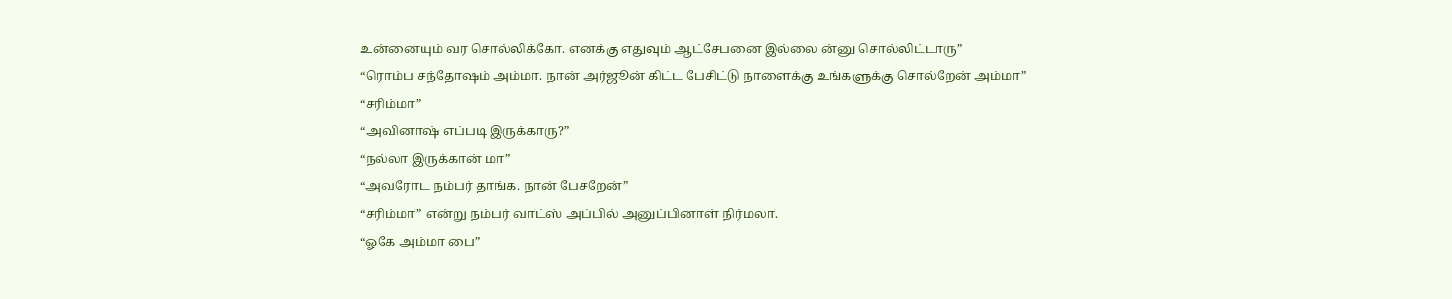உன்னையும் வர சொல்லிக்கோ. எனக்கு எதுவும் ஆட்சேபனை இல்லை ன்னு சொல்லிட்டாரு”
“ரொம்ப சந்தோஷம் அம்மா. நான் அர்ஜூன் கிட்ட பேசிட்டு நாளைக்கு உங்களுக்கு சொல்றேன் அம்மா”
“சரிம்மா”
“அவினாஷ் எப்படி இருக்காரு?”
“நல்லா இருக்கான் மா”
“அவரோட நம்பர் தாங்க. நான் பேசறேன்”
“சரிம்மா” என்று நம்பர் வாட்ஸ் அப்பில் அனுப்பினாள் நிர்மலா.
“ஓகே அம்மா பை”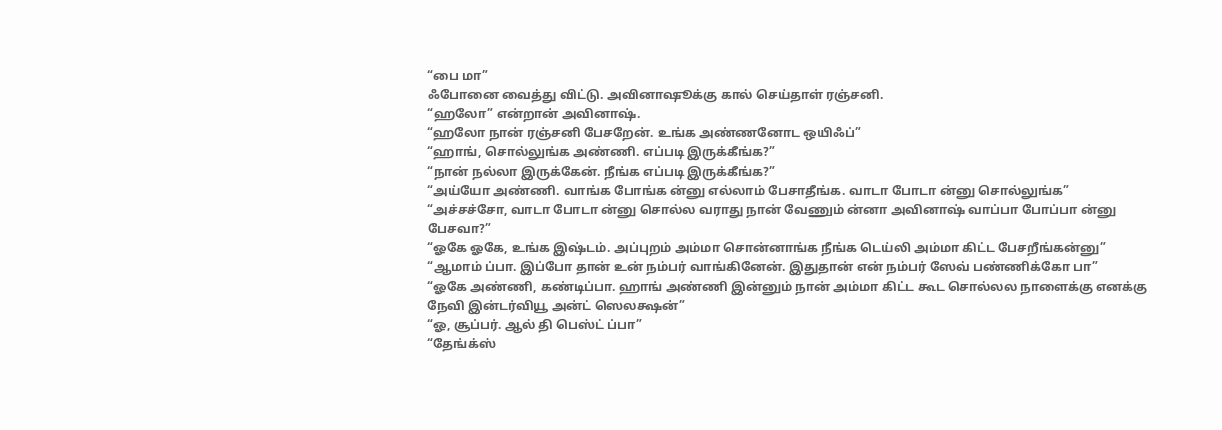“பை மா”
ஃபோனை வைத்து விட்டு. அவினாஷூக்கு கால் செய்தாள் ரஞ்சனி.
“ஹலோ” என்றான் அவினாஷ்.
“ஹலோ நான் ரஞ்சனி பேசறேன். உங்க அண்ணனோட ஒயிஃப்”
“ஹாங், சொல்லுங்க அண்ணி. எப்படி இருக்கீங்க?”
“நான் நல்லா இருக்கேன். நீங்க எப்படி இருக்கீங்க?”
“அய்யோ அண்ணி. வாங்க போங்க ன்னு எல்லாம் பேசாதீங்க. வாடா போடா ன்னு சொல்லுங்க”
“அச்சச்சோ, வாடா போடா ன்னு சொல்ல வராது நான் வேணும் ன்னா அவினாஷ் வாப்பா போப்பா ன்னு பேசவா?”
“ஓகே ஓகே, உங்க இஷ்டம். அப்புறம் அம்மா சொன்னாங்க நீங்க டெய்லி அம்மா கிட்ட பேசறீங்கன்னு”
“ஆமாம் ப்பா. இப்போ தான் உன் நம்பர் வாங்கினேன். இதுதான் என் நம்பர் ஸேவ் பண்ணிக்கோ பா”
“ஓகே அண்ணி, கண்டிப்பா. ஹாங் அண்ணி இன்னும் நான் அம்மா கிட்ட கூட சொல்லல நாளைக்கு எனக்கு நேவி இன்டர்வியூ அன்ட் ஸெலக்ஷன்”
“ஓ, சூப்பர். ஆல் தி பெஸ்ட் ப்பா”
“தேங்க்ஸ்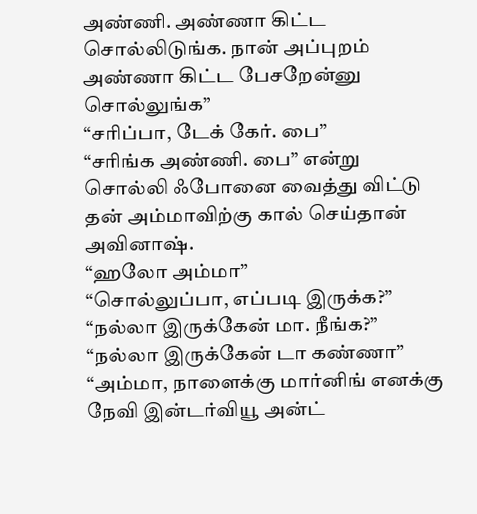அண்ணி. அண்ணா கிட்ட சொல்லிடுங்க. நான் அப்புறம் அண்ணா கிட்ட பேசறேன்னு சொல்லுங்க”
“சரிப்பா, டேக் கேர். பை”
“சரிங்க அண்ணி. பை” என்று சொல்லி ஃபோனை வைத்து விட்டு தன் அம்மாவிற்கு கால் செய்தான் அவினாஷ்.
“ஹலோ அம்மா”
“சொல்லுப்பா, எப்படி இருக்க?”
“நல்லா இருக்கேன் மா. நீங்க?”
“நல்லா இருக்கேன் டா கண்ணா”
“அம்மா, நாளைக்கு மார்னிங் எனக்கு நேவி இன்டர்வியூ அன்ட்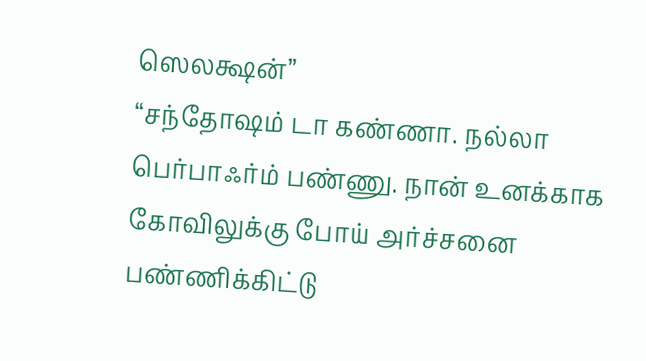ஸெலக்ஷன்”
“சந்தோஷம் டா கண்ணா. நல்லா பெர்பாஃர்ம் பண்ணு. நான் உனக்காக கோவிலுக்கு போய் அர்ச்சனை பண்ணிக்கிட்டு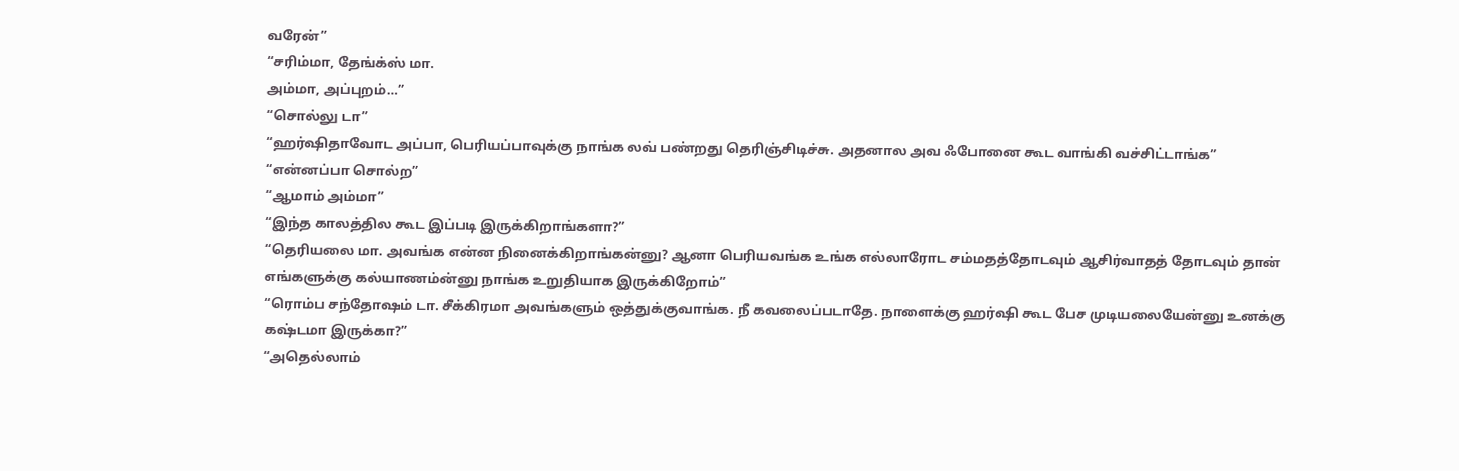வரேன்”
“சரிம்மா, தேங்க்ஸ் மா.
அம்மா, அப்புறம்…”
“சொல்லு டா”
“ஹர்ஷிதாவோட அப்பா, பெரியப்பாவுக்கு நாங்க லவ் பண்றது தெரிஞ்சிடிச்சு. அதனால அவ ஃபோனை கூட வாங்கி வச்சிட்டாங்க”
“என்னப்பா சொல்ற”
“ஆமாம் அம்மா”
“இந்த காலத்தில கூட இப்படி இருக்கிறாங்களா?”
“தெரியலை மா. அவங்க என்ன நினைக்கிறாங்கன்னு? ஆனா பெரியவங்க உங்க எல்லாரோட சம்மதத்தோடவும் ஆசிர்வாதத் தோடவும் தான் எங்களுக்கு கல்யாணம்ன்னு நாங்க உறுதியாக இருக்கிறோம்”
“ரொம்ப சந்தோஷம் டா. சீக்கிரமா அவங்களும் ஒத்துக்குவாங்க. நீ கவலைப்படாதே. நாளைக்கு ஹர்ஷி கூட பேச முடியலையேன்னு உனக்கு கஷ்டமா இருக்கா?”
“அதெல்லாம்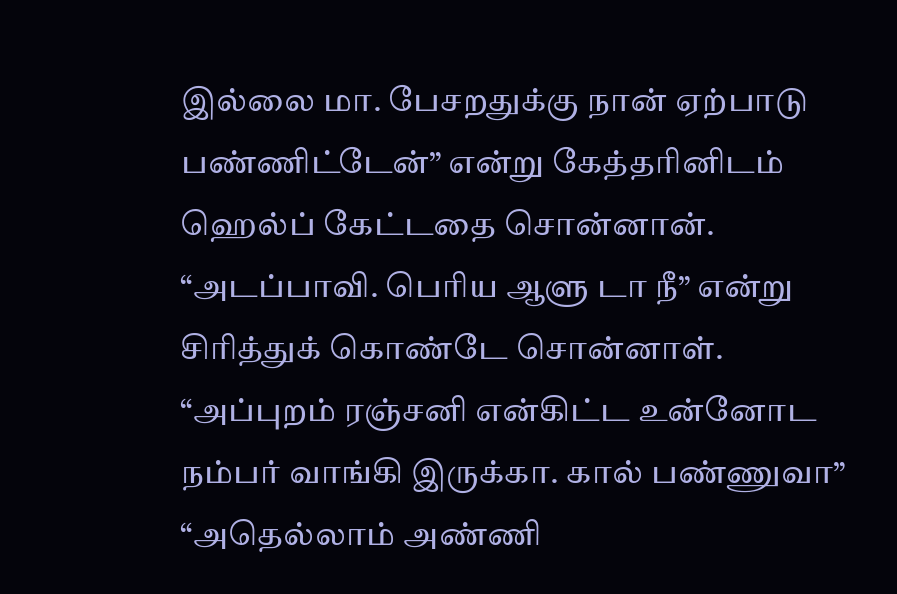இல்லை மா. பேசறதுக்கு நான் ஏற்பாடு பண்ணிட்டேன்” என்று கேத்தரினிடம் ஹெல்ப் கேட்டதை சொன்னான்.
“அடப்பாவி. பெரிய ஆளு டா நீ” என்று சிரித்துக் கொண்டே சொன்னாள்.
“அப்புறம் ரஞ்சனி என்கிட்ட உன்னோட நம்பர் வாங்கி இருக்கா. கால் பண்ணுவா”
“அதெல்லாம் அண்ணி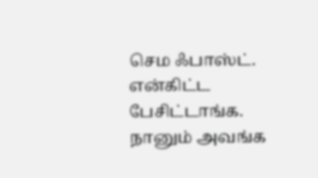செம ஃபாஸ்ட். என்கிட்ட பேசிட்டாங்க. நானும் அவங்க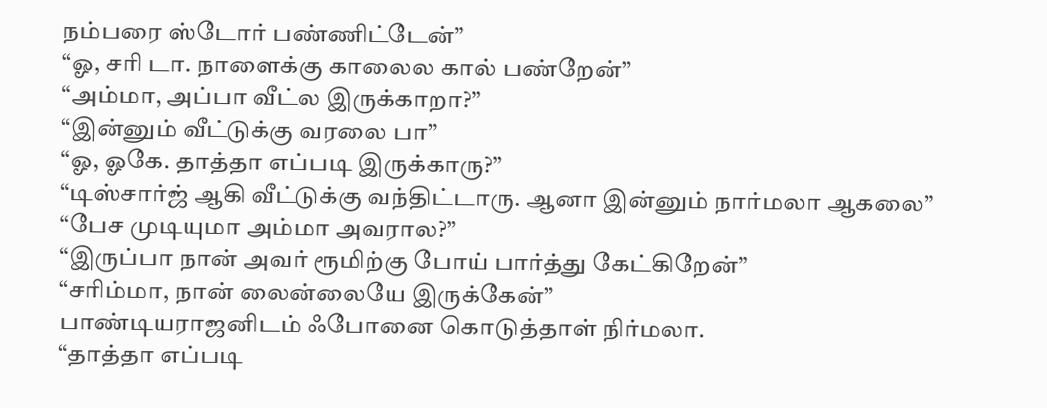நம்பரை ஸ்டோர் பண்ணிட்டேன்”
“ஓ, சரி டா. நாளைக்கு காலைல கால் பண்றேன்”
“அம்மா, அப்பா வீட்ல இருக்காறா?”
“இன்னும் வீட்டுக்கு வரலை பா”
“ஓ, ஓகே. தாத்தா எப்படி இருக்காரு?”
“டிஸ்சார்ஜ் ஆகி வீட்டுக்கு வந்திட்டாரு. ஆனா இன்னும் நார்மலா ஆகலை”
“பேச முடியுமா அம்மா அவரால?”
“இருப்பா நான் அவர் ரூமிற்கு போய் பார்த்து கேட்கிறேன்”
“சரிம்மா, நான் லைன்லையே இருக்கேன்”
பாண்டியராஜனிடம் ஃபோனை கொடுத்தாள் நிர்மலா.
“தாத்தா எப்படி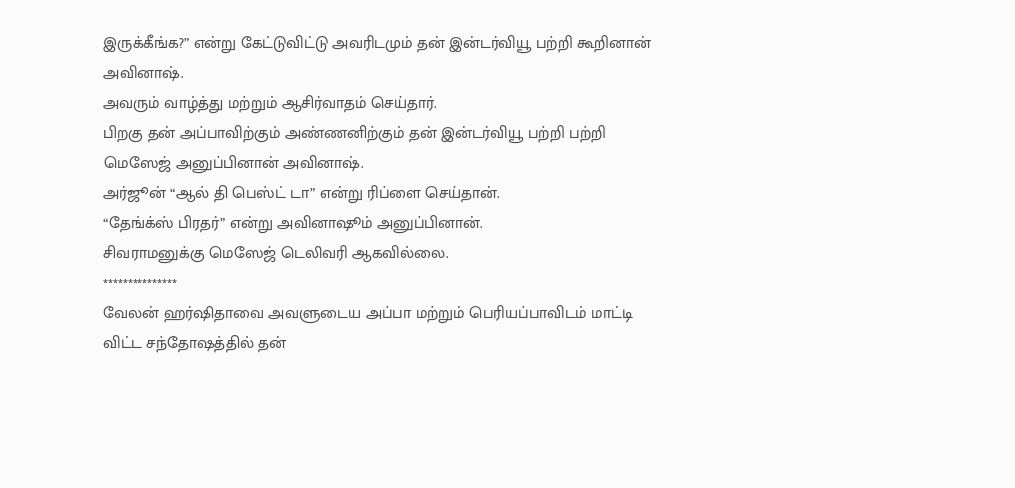இருக்கீங்க?” என்று கேட்டுவிட்டு அவரிடமும் தன் இன்டர்வியூ பற்றி கூறினான் அவினாஷ்.
அவரும் வாழ்த்து மற்றும் ஆசிர்வாதம் செய்தார்.
பிறகு தன் அப்பாவிற்கும் அண்ணனிற்கும் தன் இன்டர்வியூ பற்றி பற்றி மெஸேஜ் அனுப்பினான் அவினாஷ்.
அர்ஜூன் “ஆல் தி பெஸ்ட் டா” என்று ரிப்ளை செய்தான்.
“தேங்க்ஸ் பிரதர்” என்று அவினாஷூம் அனுப்பினான்.
சிவராமனுக்கு மெஸேஜ் டெலிவரி ஆகவில்லை.
***************
வேலன் ஹர்ஷிதாவை அவளுடைய அப்பா மற்றும் பெரியப்பாவிடம் மாட்டி விட்ட சந்தோஷத்தில் தன்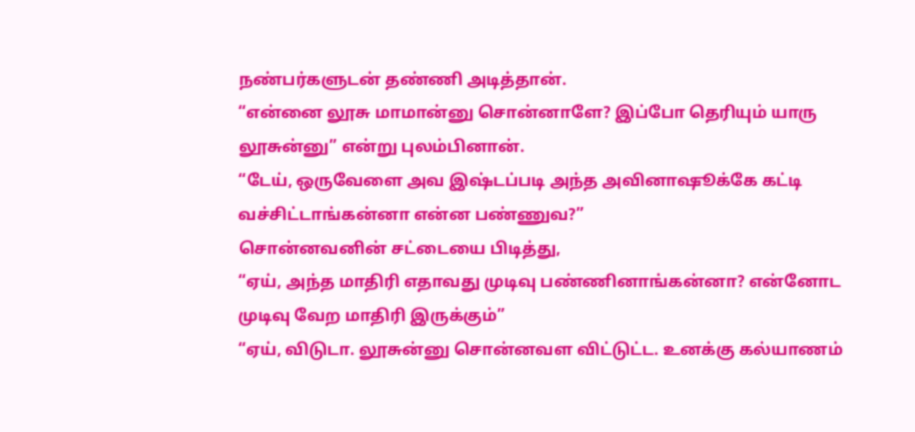நண்பர்களுடன் தண்ணி அடித்தான்.
“என்னை லூசு மாமான்னு சொன்னாளே? இப்போ தெரியும் யாரு லூசுன்னு” என்று புலம்பினான்.
“டேய், ஒருவேளை அவ இஷ்டப்படி அந்த அவினாஷூக்கே கட்டி வச்சிட்டாங்கன்னா என்ன பண்ணுவ?”
சொன்னவனின் சட்டையை பிடித்து,
“ஏய், அந்த மாதிரி எதாவது முடிவு பண்ணினாங்கன்னா? என்னோட முடிவு வேற மாதிரி இருக்கும்”
“ஏய், விடுடா. லூசுன்னு சொன்னவள விட்டுட்ட. உனக்கு கல்யாணம்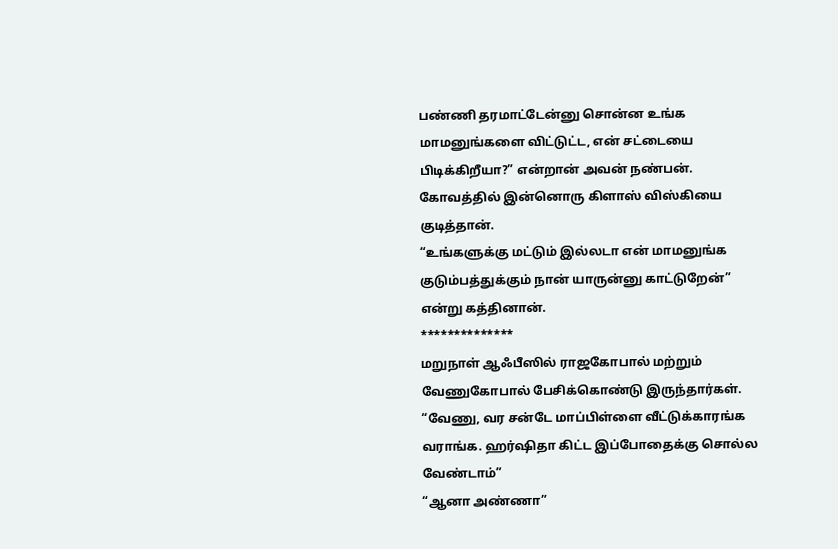பண்ணி தரமாட்டேன்னு சொன்ன உங்க மாமனுங்களை விட்டுட்ட, என் சட்டையை பிடிக்கிறீயா?” என்றான் அவன் நண்பன்.
கோவத்தில் இன்னொரு கிளாஸ் விஸ்கியை குடித்தான்.
“உங்களுக்கு மட்டும் இல்லடா என் மாமனுங்க குடும்பத்துக்கும் நான் யாருன்னு காட்டுறேன்” என்று கத்தினான்.
**************
மறுநாள் ஆஃபீஸில் ராஜகோபால் மற்றும் வேணுகோபால் பேசிக்கொண்டு இருந்தார்கள்.
“வேணு, வர சன்டே மாப்பிள்ளை வீட்டுக்காரங்க வராங்க. ஹர்ஷிதா கிட்ட இப்போதைக்கு சொல்ல வேண்டாம்”
“ஆனா அண்ணா”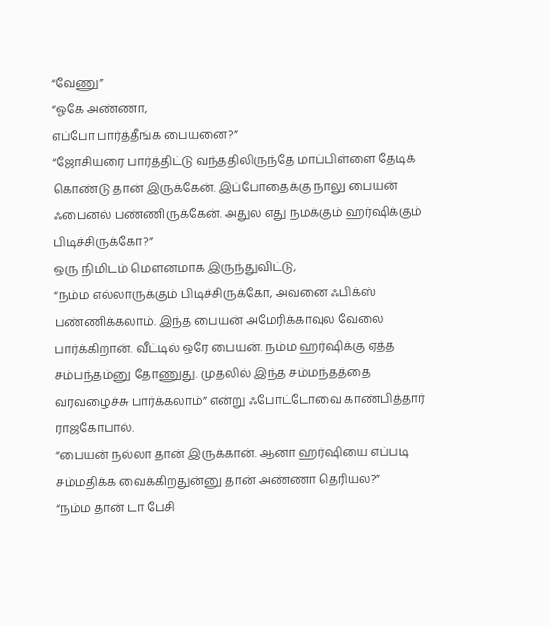“வேணு”
“ஓகே அண்ணா,
எப்போ பார்த்தீங்க பையனை?”
“ஜோசியரை பார்த்திட்டு வந்ததிலிருந்தே மாப்பிள்ளை தேடிக் கொண்டு தான் இருக்கேன். இப்போதைக்கு நாலு பையன் ஃபைனல் பண்ணிருக்கேன். அதுல எது நமக்கும் ஹர்ஷிக்கும் பிடிச்சிருக்கோ?”
ஒரு நிமிடம் மௌனமாக இருந்துவிட்டு,
“நம்ம எல்லாருக்கும் பிடிச்சிருக்கோ, அவனை ஃபிக்ஸ் பண்ணிக்கலாம். இந்த பையன் அமேரிக்காவுல வேலை பார்க்கிறான். வீட்டில் ஒரே பையன். நம்ம ஹர்ஷிக்கு ஏத்த சம்பந்தம்னு தோணுது. முதலில் இந்த சம்மந்தத்தை வரவழைச்சு பார்க்கலாம்” என்று ஃபோட்டோவை காண்பித்தார் ராஜகோபால்.
“பையன் நல்லா தான் இருக்கான். ஆனா ஹர்ஷியை எப்படி சம்மதிக்க வைக்கிறதுன்னு தான் அண்ணா தெரியல?”
“நம்ம தான் டா பேசி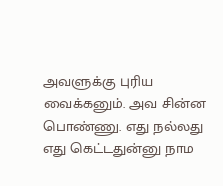அவளுக்கு புரிய வைக்கனும். அவ சின்ன பொண்ணு. எது நல்லது எது கெட்டதுன்னு நாம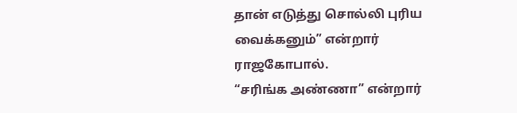தான் எடுத்து சொல்லி புரிய வைக்கனும்” என்றார் ராஜகோபால்.
“சரிங்க அண்ணா” என்றார்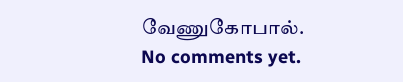வேணுகோபால்.
No comments yet.